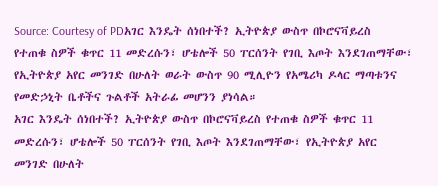Source: Courtesy of PDአገር እንዴት ሰነበተች? ኢትዮጵያ ውስጥ በኮሮናቫይረስ የተጠቁ ስዎች ቁጥር 11 መድረሱን፣ ሆቴሎች 50 ፐርሰንት የገቢ እጦት እንደገጠማቸው፣ የኢትዮጵያ አየር መንገድ በሁለት ወራት ውስጥ 90 ሚሊዮን የአሜሪካ ዶላር ማጣቱንና የመድኃኒት ቤቶችና ጉልቶች አትራፊ መሆንን ያነሳል።
አገር እንዴት ሰነበተች? ኢትዮጵያ ውስጥ በኮሮናቫይረስ የተጠቁ ስዎች ቁጥር 11 መድረሱን፣ ሆቴሎች 50 ፐርሰንት የገቢ እጦት እንደገጠማቸው፣ የኢትዮጵያ አየር መንገድ በሁለት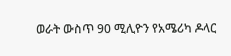ወራት ውስጥ 90 ሚሊዮን የአሜሪካ ዶላር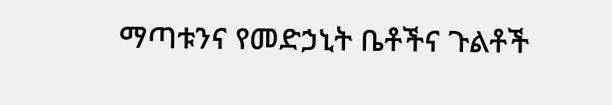ማጣቱንና የመድኃኒት ቤቶችና ጉልቶች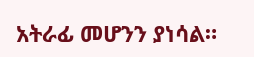አትራፊ መሆንን ያነሳል።